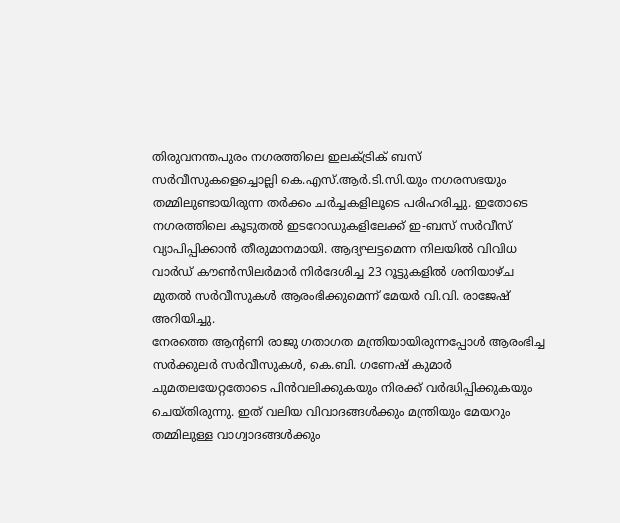തിരുവനന്തപുരം നഗരത്തിലെ ഇലക്ട്രിക് ബസ് സർവീസുകളെച്ചൊല്ലി കെ.എസ്.ആർ.ടി.സി.യും നഗരസഭയും തമ്മിലുണ്ടായിരുന്ന തർക്കം ചർച്ചകളിലൂടെ പരിഹരിച്ചു. ഇതോടെ നഗരത്തിലെ കൂടുതൽ ഇടറോഡുകളിലേക്ക് ഇ-ബസ് സർവീസ് വ്യാപിപ്പിക്കാൻ തീരുമാനമായി. ആദ്യഘട്ടമെന്ന നിലയിൽ വിവിധ വാർഡ് കൗൺസിലർമാർ നിർദേശിച്ച 23 റൂട്ടുകളിൽ ശനിയാഴ്ച മുതൽ സർവീസുകൾ ആരംഭിക്കുമെന്ന് മേയർ വി.വി. രാജേഷ് അറിയിച്ചു.
നേരത്തെ ആന്റണി രാജു ഗതാഗത മന്ത്രിയായിരുന്നപ്പോൾ ആരംഭിച്ച സർക്കുലർ സർവീസുകൾ, കെ.ബി. ഗണേഷ് കുമാർ ചുമതലയേറ്റതോടെ പിൻവലിക്കുകയും നിരക്ക് വർദ്ധിപ്പിക്കുകയും ചെയ്തിരുന്നു. ഇത് വലിയ വിവാദങ്ങൾക്കും മന്ത്രിയും മേയറും തമ്മിലുള്ള വാഗ്വാദങ്ങൾക്കും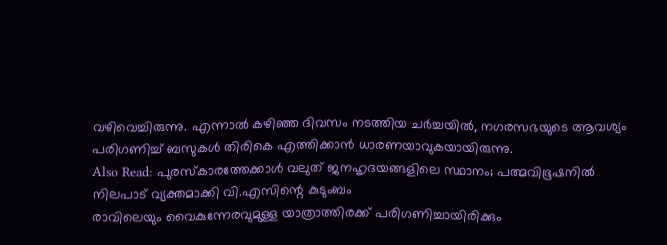വഴിവെച്ചിരുന്നു. എന്നാൽ കഴിഞ്ഞ ദിവസം നടത്തിയ ചർച്ചയിൽ, നഗരസഭയുടെ ആവശ്യം പരിഗണിച്ച് ബസുകൾ തിരികെ എത്തിക്കാൻ ധാരണയാവുകയായിരുന്നു.
Also Read: പുരസ്കാരത്തേക്കാൾ വലുത് ജനഹൃദയങ്ങളിലെ സ്ഥാനം; പത്മവിഭൂഷനിൽ നിലപാട് വ്യക്തമാക്കി വി.എസിന്റെ കുടുംബം
രാവിലെയും വൈകുന്നേരവുമുള്ള യാത്രാത്തിരക്ക് പരിഗണിച്ചായിരിക്കും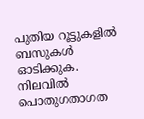പുതിയ റൂട്ടുകളിൽ ബസുകൾ ഓടിക്കുക. നിലവിൽ പൊതുഗതാഗത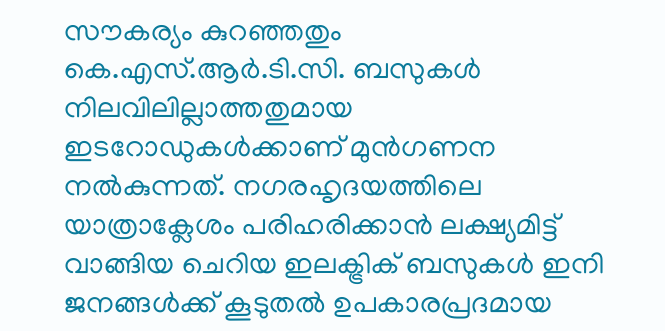സൗകര്യം കുറഞ്ഞതും കെ.എസ്.ആർ.ടി.സി. ബസുകൾ നിലവിലില്ലാത്തതുമായ ഇടറോഡുകൾക്കാണ് മുൻഗണന നൽകുന്നത്. നഗരഹൃദയത്തിലെ യാത്രാക്ലേശം പരിഹരിക്കാൻ ലക്ഷ്യമിട്ട് വാങ്ങിയ ചെറിയ ഇലക്ട്രിക് ബസുകൾ ഇനി ജനങ്ങൾക്ക് കൂടുതൽ ഉപകാരപ്രദമായ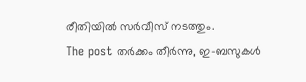രീതിയിൽ സർവീസ് നടത്തും.
The post തർക്കം തീർന്നു, ഇ-ബസുകൾ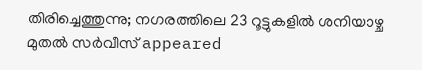തിരിച്ചെത്തുന്നു; നഗരത്തിലെ 23 റൂട്ടുകളിൽ ശനിയാഴ്ച മുതൽ സർവീസ് appeared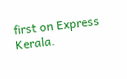first on Express Kerala.